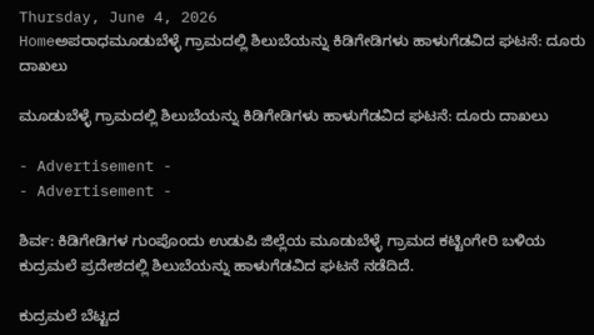Thursday, June 4, 2026
Homeಅಪರಾಧಮೂಡುಬೆಳ್ಳೆ ಗ್ರಾಮದಲ್ಲಿ ಶಿಲುಬೆಯನ್ನು ಕಿಡಿಗೇಡಿಗಳು ಹಾಳುಗೆಡವಿದ ಘಟನೆ: ದೂರು ದಾಖಲು

ಮೂಡುಬೆಳ್ಳೆ ಗ್ರಾಮದಲ್ಲಿ ಶಿಲುಬೆಯನ್ನು ಕಿಡಿಗೇಡಿಗಳು ಹಾಳುಗೆಡವಿದ ಘಟನೆ: ದೂರು ದಾಖಲು

- Advertisement -
- Advertisement -

ಶಿರ್ವ: ಕಿಡಿಗೇಡಿಗಳ ಗುಂಪೊಂದು ಉಡುಪಿ ಜಿಲ್ಲೆಯ ಮೂಡುಬೆಳ್ಳೆ ಗ್ರಾಮದ ಕಟ್ಟಿಂಗೇರಿ ಬಳಿಯ ಕುದ್ರಮಲೆ ಪ್ರದೇಶದಲ್ಲಿ ಶಿಲುಬೆಯನ್ನು ಹಾಳುಗೆಡವಿದ ಘಟನೆ ನಡೆದಿದೆ.

ಕುದ್ರಮಲೆ ಬೆಟ್ಟದ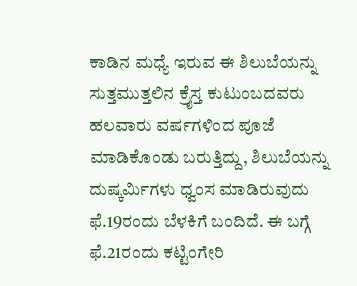ಕಾಡಿನ ಮಧ್ಯೆ ಇರುವ ಈ ಶಿಲುಬೆಯನ್ನು ಸುತ್ತಮುತ್ತಲಿನ ಕ್ರೈಸ್ತ ಕುಟುಂಬದವರು ಹಲವಾರು ವರ್ಷಗಳಿಂದ ಪೂಜೆ ಮಾಡಿಕೊಂಡು ಬರುತ್ತಿದ್ದು, ಶಿಲುಬೆಯನ್ನು ದುಷ್ಕರ್ಮಿಗಳು ಧ್ವಂಸ ಮಾಡಿರುವುದು ಫೆ.19ರಂದು ಬೆಳಕಿಗೆ ಬಂದಿದೆ. ಈ ಬಗ್ಗೆ ಫೆ.21ರಂದು ಕಟ್ಟಿಂಗೇರಿ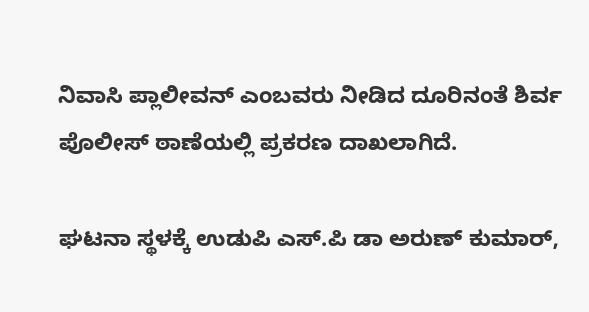ನಿವಾಸಿ ಪ್ಲಾಲೀವನ್‌ ಎಂಬವರು ನೀಡಿದ ದೂರಿನಂತೆ ಶಿರ್ವ ಪೊಲೀಸ್‌ ಠಾಣೆಯಲ್ಲಿ ಪ್ರಕರಣ ದಾಖಲಾಗಿದೆ.

ಘಟನಾ ಸ್ಥಳಕ್ಕೆ ಉಡುಪಿ ಎಸ್.ಪಿ ಡಾ ಅರುಣ್‌ ಕುಮಾರ್‌,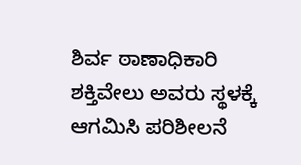ಶಿರ್ವ ಠಾಣಾಧಿಕಾರಿ ಶಕ್ತಿವೇಲು ಅವರು ಸ್ಥಳಕ್ಕೆ ಆಗಮಿಸಿ ಪರಿಶೀಲನೆ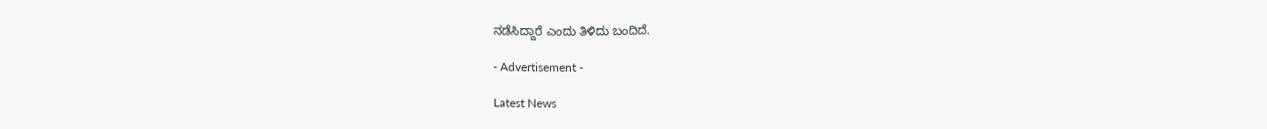ನಡೆಸಿದ್ದಾರೆ ಎಂದು ತಿಳಿದು ಬಂದಿದೆ.

- Advertisement -

Latest News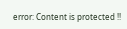error: Content is protected !!